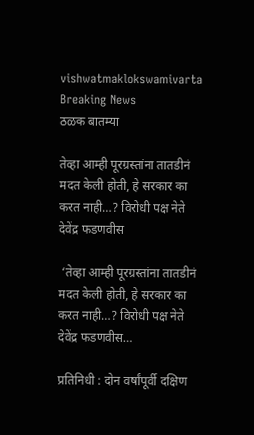vishwatmaklokswamivarta
Breaking News
ठळक बातम्या

तेव्हा आम्ही पूरग्रस्तांना तातडीनं मदत केली होती, हे सरकार का करत नाही…? विरोधी पक्ष नेते देवेंद्र फडणवीस

 ‘तेव्हा आम्ही पूरग्रस्तांना तातडीनं मदत केली होती, हे सरकार का करत नाही…? विरोधी पक्ष नेते देवेंद्र फडणवीस…

प्रतिनिधी : दोन वर्षांपूर्वी दक्षिण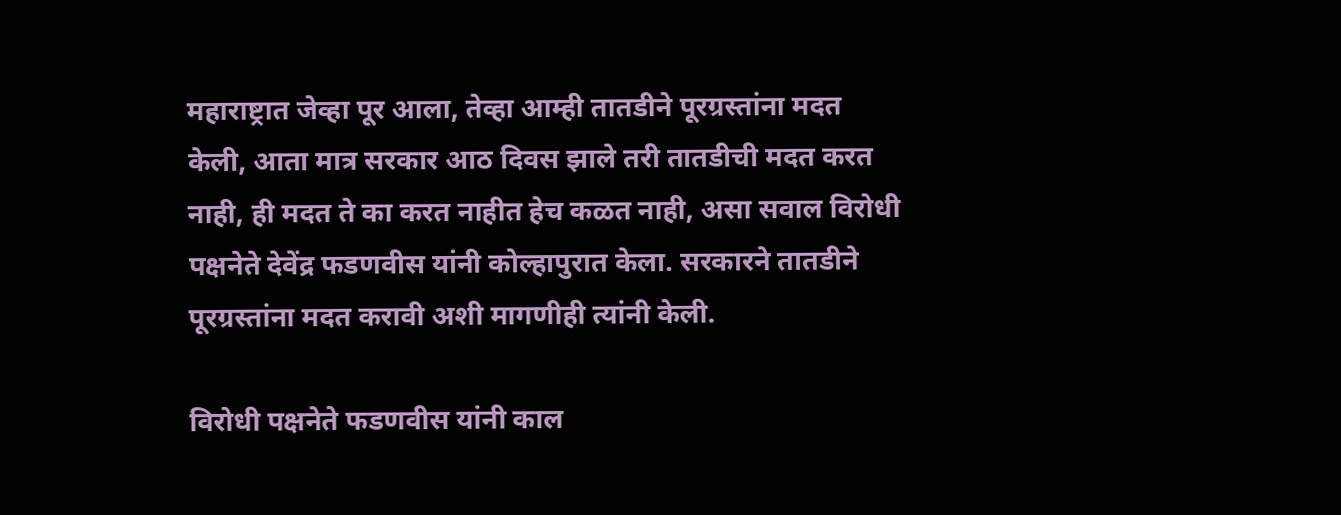महाराष्ट्रात जेव्हा पूर आला, तेव्हा आम्ही तातडीने पूरग्रस्तांना मदत केली, आता मात्र सरकार आठ दिवस झाले तरी तातडीची मदत करत नाही, ही मदत ते का करत नाहीत हेच कळत नाही, असा सवाल विरोधी पक्षनेते देवेंद्र फडणवीस यांनी कोल्हापुरात केला. सरकारने तातडीने पूरग्रस्तांना मदत करावी अशी मागणीही त्यांनी केली.

विरोधी पक्षनेते फडणवीस यांनी काल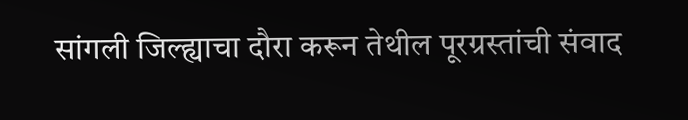सांगली जिल्ह्याचा दौरा करून तेथील पूरग्रस्तांची संवाद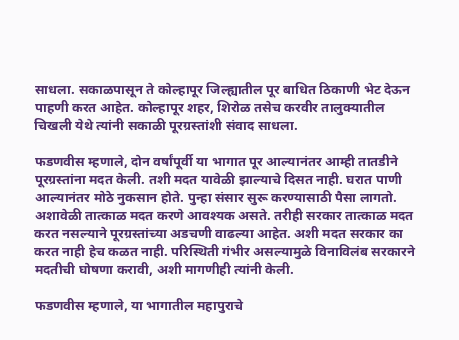साधला. सकाळपासून ते कोल्हापूर जिल्ह्यातील पूर बाधित ठिकाणी भेट देऊन पाहणी करत आहेत. कोल्हापूर शहर, शिरोळ तसेच करवीर तालुक्यातील चिखली येथे त्यांनी सकाळी पूरग्रस्तांशी संवाद साधला.

फडणवीस म्हणाले, दोन वर्षांपूर्वी या भागात पूर आल्यानंतर आम्ही तातडीने पूरग्रस्तांना मदत केली. तशी मदत यावेळी झाल्याचे दिसत नाही. घरात पाणी आल्यानंतर मोठे नुकसान होते. पुन्हा संसार सुरू करण्यासाठी पैसा लागतो. अशावेळी तात्काळ मदत करणे आवश्यक असते. तरीही सरकार तात्काळ मदत करत नसल्याने पूरग्रस्तांच्या अडचणी वाढल्या आहेत. अशी मदत सरकार का करत नाही हेच कळत नाही. परिस्थिती गंभीर असल्यामुळे विनाविलंब सरकारने मदतीची घोषणा करावी, अशी मागणीही त्यांनी केली.

फडणवीस म्हणाले, या भागातील महापुराचे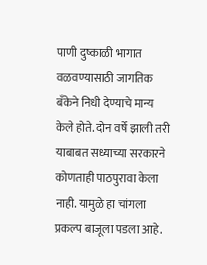पाणी दुष्काळी भागात वळवण्यासाठी जागतिक बँकेने निधी देण्याचे मान्य केले होते. दोन वर्षे झाली तरी याबाबत सध्याच्या सरकारने कोणताही पाठपुरावा केला नाही. यामुळे हा चांगला प्रकल्प बाजूला पडला आहे.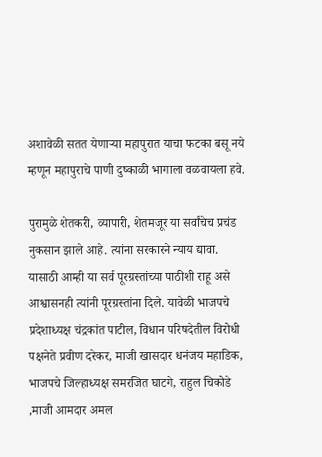अशावेळी सतत येणाऱ्या महापुरात याचा फटका बसू नये म्हणून महापुराचे पाणी दुष्काळी भागाला वळवायला हवे.

पुरामुळे शेतकरी, व्यापारी, शेतमजूर या सर्वांचेच प्रचंड नुकसान झाले आहे. त्यांना सरकारने न्याय द्यावा. यासाठी आम्ही या सर्व पूरग्रस्तांच्या पाठीशी राहू असे आश्वासनही त्यांनी पूरग्रस्तांना दिले. यावेळी भाजपचे प्रदेशाध्यक्ष चंद्रकांत पाटील, विधान परिषदेतील विरोधी पक्षनेते प्रवीण दरेकर, माजी खासदार धनंजय महाडिक, भाजपचे जिल्हाध्यक्ष समरजित घाटगे, राहुल चिकोडे ,माजी आमदार अमल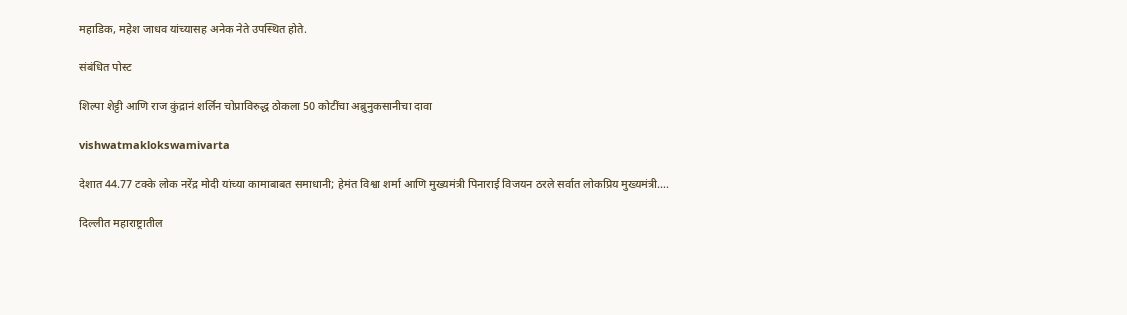महाडिक, महेश जाधव यांच्यासह अनेक नेते उपस्थित होते.

संबंधित पोस्ट

शिल्‍पा शेट्टी आणि राज कुंद्रानं शर्लिन चोप्राविरुद्ध ठोकला 50 कोटींचा अब्रुनुकसानीचा दावा

vishwatmaklokswamivarta

देशात 44.77 टक्के लोक नरेंद्र मोदी यांच्या कामाबाबत समाधानी; हेमंत विश्वा शर्मा आणि मुख्यमंत्री पिनाराई विजयन ठरले सर्वात लोकप्रिय मुख्यमंत्री….

दिल्लीत महाराष्ट्रातील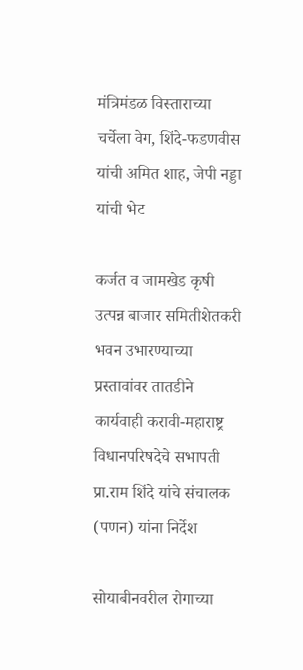मंत्रिमंडळ विस्ताराच्या चर्चेला वेग, शिंदे-फडणवीस यांची अमित शाह, जेपी नड्डा यांची भेट

कर्जत व जामखेड कृषी उत्पन्न बाजार समितीशेतकरी भवन उभारण्याच्या प्रस्तावांवर तातडीने कार्यवाही करावी-महाराष्ट्र विधानपरिषदेचे सभापती प्रा.राम शिंदे यांचे संचालक (पणन) यांना निर्देश

सोयाबीनवरील रोगाच्या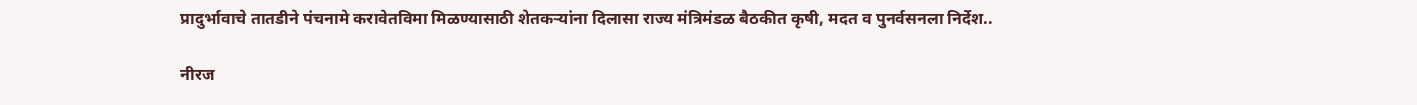प्रादुर्भावाचे तातडीने पंचनामे करावेतविमा मिळण्यासाठी शेतकऱ्यांना दिलासा राज्य मंत्रिमंडळ बैठकीत कृषी, मदत व पुनर्वसनला निर्देश..

नीरज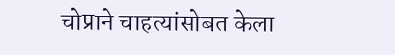चोप्राने चाहत्यांसोबत केला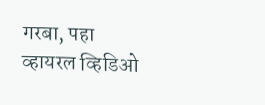गरबा, पहा व्हायरल व्हिडिओ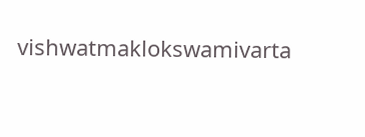vishwatmaklokswamivarta